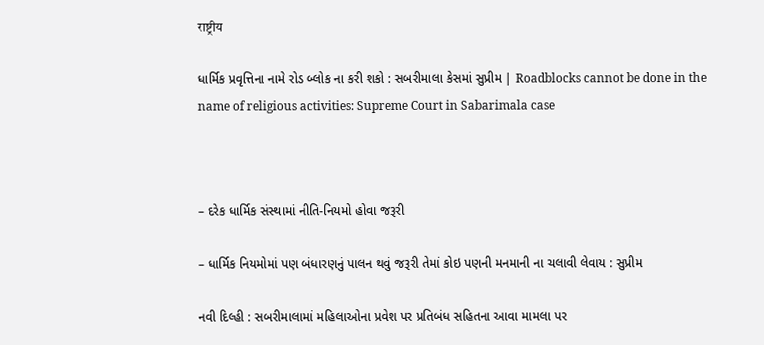राष्ट्रीय

ધાર્મિક પ્રવૃત્તિના નામે રોડ બ્લોક ના કરી શકો : સબરીમાલા કેસમાં સુપ્રીમ | Roadblocks cannot be done in the name of religious activities: Supreme Court in Sabarimala case



– દરેક ધાર્મિક સંસ્થામાં નીતિ-નિયમો હોવા જરૂરી

– ધાર્મિક નિયમોમાં પણ બંધારણનું પાલન થવું જરૂરી તેમાં કોઇ પણની મનમાની ના ચલાવી લેવાય : સુપ્રીમ

નવી દિલ્હી : સબરીમાલામાં મહિલાઓના પ્રવેશ પર પ્રતિબંધ સહિતના આવા મામલા પર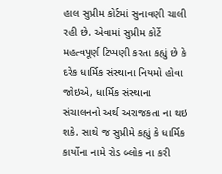હાલ સુપ્રીમ કોર્ટમાં સુનાવણી ચાલી રહી છે. એવામાં સુપ્રીમ કોર્ટે મહત્વપૂર્ણ ટિપ્પણી કરતા કહ્યું છે કે દરેક ધાર્મિક સંસ્થાના નિયમો હોવા જોઇએ, ધાર્મિક સંસ્થાના સંચાલનનો અર્થ અરાજકતા ના થઇ શકે. સાથે જ સુપ્રીમે કહ્યું કે ધાર્મિક કાર્યોના નામે રોડ બ્લોક ના કરી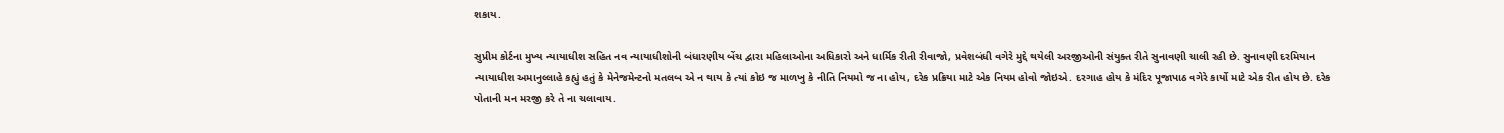શકાય.

સુપ્રીમ કોર્ટના મુખ્ય ન્યાયાધીશ સહિત નવ ન્યાયાધીશોની બંધારણીય બેંચ દ્વારા મહિલાઓના અધિકારો અને ધાર્મિક રીતી રીવાજો, પ્રવેશબંધી વગેરે મુદ્દે થયેલી અરજીઓની સંયુક્ત રીતે સુનાવણી ચાલી રહી છે. સુનાવણી દરમિયાન ન્યાયાધીશ અમાનુલ્લાહે કહ્યું હતું કે મેનેજમેન્ટનો મતલબ એ ન થાય કે ત્યાં કોઇ જ માળખુ કે નીતિ નિયમો જ ના હોય, દરેક પ્રક્રિયા માટે એક નિયમ હોવો જોઇએ. દરગાહ હોય કે મંદિર પૂજાપાઠ વગેરે કાર્યો માટે એક રીત હોય છે. દરેક પોતાની મન મરજી કરે તે ના ચલાવાય.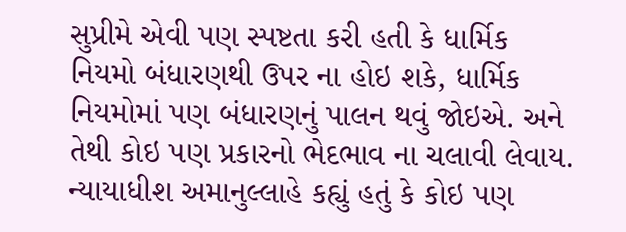સુપ્રીમે એવી પણ સ્પષ્ટતા કરી હતી કે ધાર્મિક નિયમો બંધારણથી ઉપર ના હોઇ શકે, ધાર્મિક નિયમોમાં પણ બંધારણનું પાલન થવું જોઇએ. અને તેથી કોઇ પણ પ્રકારનો ભેદભાવ ના ચલાવી લેવાય. ન્યાયાધીશ અમાનુલ્લાહે કહ્યું હતું કે કોઇ પણ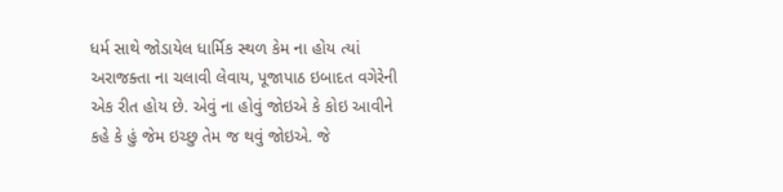ધર્મ સાથે જોડાયેલ ધાર્મિક સ્થળ કેમ ના હોય ત્યાં અરાજક્તા ના ચલાવી લેવાય, પૂજાપાઠ ઇબાદત વગેરેની એક રીત હોય છે. એવું ના હોવું જોઇએ કે કોઇ આવીને કહે કે હું જેમ ઇચ્છુ તેમ જ થવું જોઇએ. જે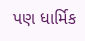પણ ધાર્મિક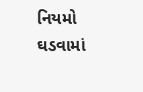નિયમો ઘડવામાં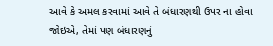આવે કે અમલ કરવામાં આવે તે બંધારણથી ઉપર ના હોવા જોઇએ, તેમાં પણ બંધારણનું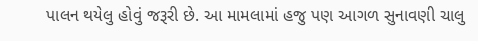પાલન થયેલુ હોવું જરૂરી છે. આ મામલામાં હજુ પણ આગળ સુનાવણી ચાલુ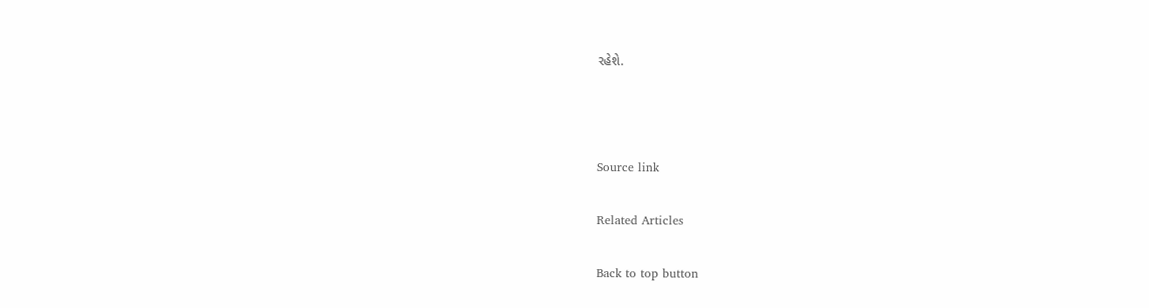રહેશે.



Source link

Related Articles

Back to top button